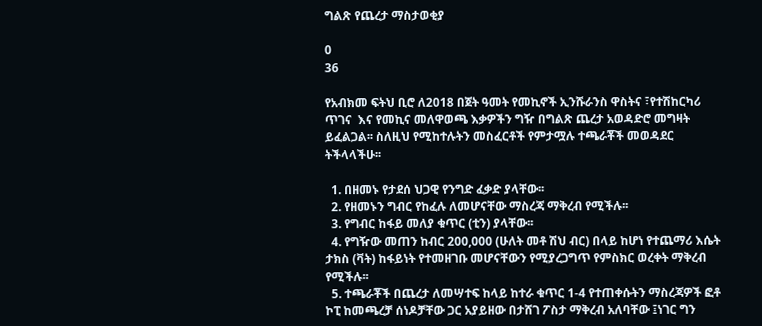ግልጽ የጨረታ ማስታወቂያ

0
36

የአብክመ ፍትህ ቢሮ ለ2018 በጀት ዓመት የመኪኖች ኢንሹራንስ ዋስትና ፣የተሽከርካሪ ጥገና  እና የመኪና መለዋወጫ እቃዎችን ግዥ በግልጽ ጨረታ አወዳድሮ መግዛት ይፈልጋል፡፡ ስለዚህ የሚከተሉትን መስፈርቶች የምታሟሉ ተጫራቾች መወዳደር ትችላላችሁ፡፡

  1. በዘመኑ የታደሰ ህጋዊ የንግድ ፈቃድ ያላቸው፡፡
  2. የዘመኑን ግብር የከፈሉ ለመሆናቸው ማስረጃ ማቅረብ የሚችሉ፡፡
  3. የግብር ከፋይ መለያ ቁጥር (ቲን) ያላቸው፡፡
  4. የግዥው መጠን ከብር 200,000 (ሁለት መቶ ሽህ ብር) በላይ ከሆነ የተጨማሪ እሴት ታክስ (ቫት) ከፋይነት የተመዘገቡ መሆናቸውን የሚያረጋግጥ የምስክር ወረቀት ማቅረብ የሚችሉ፡፡
  5. ተጫራቾች በጨረታ ለመሣተፍ ከላይ ከተራ ቁጥር 1-4 የተጠቀሱትን ማስረጃዎች ፎቶ ኮፒ ከመጫረቻ ሰነዶቻቸው ጋር አያይዘው በታሸገ ፖስታ ማቅረብ አለባቸው ፤ነገር ግን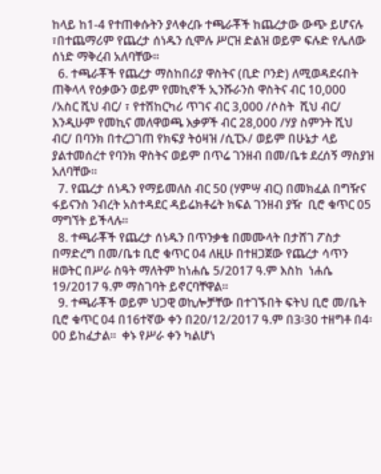ከላይ ከ1-4 የተጠቀሱትን ያላቀረቡ ተጫራቾች ከጨረታው ውጭ ይሆናሉ ፣በተጨማሪም የጨረታ ሰነዱን ሲሞሉ ሥርዝ ድልዝ ወይም ፍሉድ የሌለው ሰነድ ማቅረብ አለባቸው፡፡
  6. ተጫራቾች የጨረታ ማስከበሪያ ዋስትና (ቢድ ቦንድ) ለሚወዳደሩበት ጠቅላላ የዕቃውን ወይም የመኪኖች ኢንሹራንስ ዋስትና ብር 10,000 /አስር ሺህ ብር/ ፣ የተሽከርካሪ ጥገና ብር 3,000 /ሶስት  ሺህ ብር/ እንዲሁም የመኪና መለዋወጫ እቃዎች ብር 28,000 /ሃያ ስምንት ሺህ ብር/ በባንክ በተረጋገጠ የክፍያ ትዕዛዝ /ሲፒኦ/ ወይም በሁኔታ ላይ ያልተመሰረተ የባንክ ዋስትና ወይም በጥሬ ገንዘብ በመ/ቤቱ ደረሰኝ ማስያዝ አለባቸው፡፡
  7. የጨረታ ሰነዱን የማይመለስ ብር 50 (ሃምሣ ብር) በመክፈል በግዥና ፋይናንስ ንብረት አስተዳደር ዳይሬክቶሬት ክፍል ገንዘብ ያዥ  ቢሮ ቁጥር 05 ማግኘት ይችላሉ፡፡
  8. ተጫራቾች የጨረታ ሰነዱን በጥንቃቄ በመሙላት በታሸገ ፖስታ በማድረግ በመ/ቤቱ ቢሮ ቁጥር 04 ለዚሁ በተዘጋጀው የጨረታ ሳጥን ዘወትር በሥራ ስዓት ማለትም ከነሐሴ 5/2017 ዓ.ም እስከ  ነሐሴ 19/2017 ዓ.ም ማስገባት ይኖርባቸዋል፡፡
  9. ተጫራቾች ወይም ህጋዊ ወኪሎቻቸው በተገኙበት ፍትህ ቢሮ መ/ቤት ቢሮ ቁጥር 04 በ16ተኛው ቀን በ20/12/2017 ዓ.ም በ3፡30 ተዘግቶ በ4፡00 ይከፈታል፡፡  ቀኑ የሥራ ቀን ካልሆነ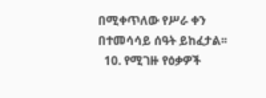በሚቀጥለው የሥራ ቀን በተመሳሳይ ሰዓት ይከፈታል፡፡
  10. የሚገዙ የዕቃዎች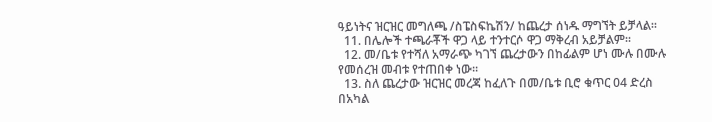ዓይነትና ዝርዝር መግለጫ /ስፔስፍኬሽን/ ከጨረታ ሰነዱ ማግኘት ይቻላል፡፡
  11. በሌሎች ተጫራቾች ዋጋ ላይ ተንተርሶ ዋጋ ማቅረብ አይቻልም፡፡
  12. መ/ቤቱ የተሻለ አማራጭ ካገኘ ጨረታውን በከፊልም ሆነ ሙሉ በሙሉ የመሰረዝ መብቱ የተጠበቀ ነው፡፡
  13. ስለ ጨረታው ዝርዝር መረጃ ከፈለጉ በመ/ቤቱ ቢሮ ቁጥር 04 ድረስ በአካል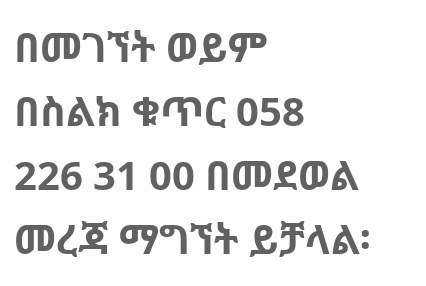በመገኘት ወይም በስልክ ቁጥር 058 226 31 00 በመደወል መረጃ ማግኘት ይቻላል፡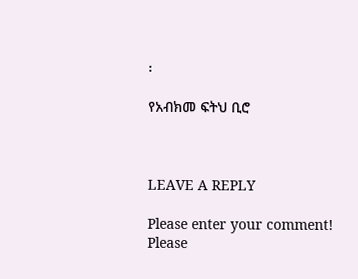፡

የአብክመ ፍትህ ቢሮ



LEAVE A REPLY

Please enter your comment!
Please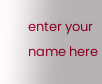enter your name here